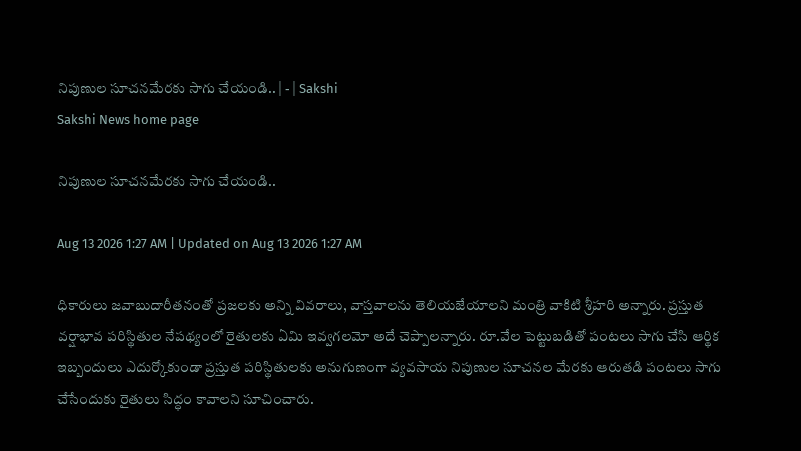నిపుణుల సూచనమేరకు సాగు చేయండి.. | - | Sakshi
Sakshi News home page

నిపుణుల సూచనమేరకు సాగు చేయండి..

Aug 13 2026 1:27 AM | Updated on Aug 13 2026 1:27 AM

ధికారులు జవాబుదారీతనంతో ప్రజలకు అన్ని వివరాలు, వాస్తవాలను తెలియజేయాలని మంత్రి వాకిటి శ్రీహరి అన్నారు. ప్రస్తుత వర్షాభావ పరిస్థితుల నేపథ్యంలో రైతులకు ఏమి ఇవ్వగలమో అదే చెప్పాలన్నారు. రూ.వేల పెట్టుబడితో పంటలు సాగు చేసి ఆర్థిక ఇబ్బందులు ఎదుర్కోకుండా ప్రస్తుత పరిస్థితులకు అనుగుణంగా వ్యవసాయ నిపుణుల సూచనల మేరకు ఆరుతడి పంటలు సాగు చేసేందుకు రైతులు సిద్ధం కావాలని సూచించారు.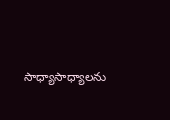సాధ్యాసాధ్యాలను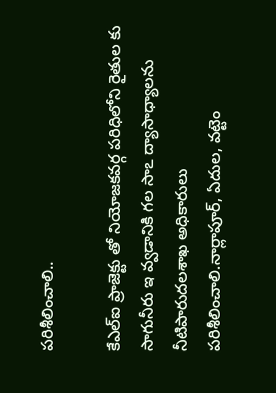పరిశీలించాలి..

కేఎల్‌ఐ ప్రాజెక్టు తో నియోజకవర్గ పరిధిలోని రైతుల కు సాగునీరు ఇ వ్వడానికి గల సాఽ ద్యాసాధ్యాలను నీటిపారుదలశాఖ అధికారులు పరిశీలించాలి.నార్లాపూర్‌, ఏదుల, వట్టెం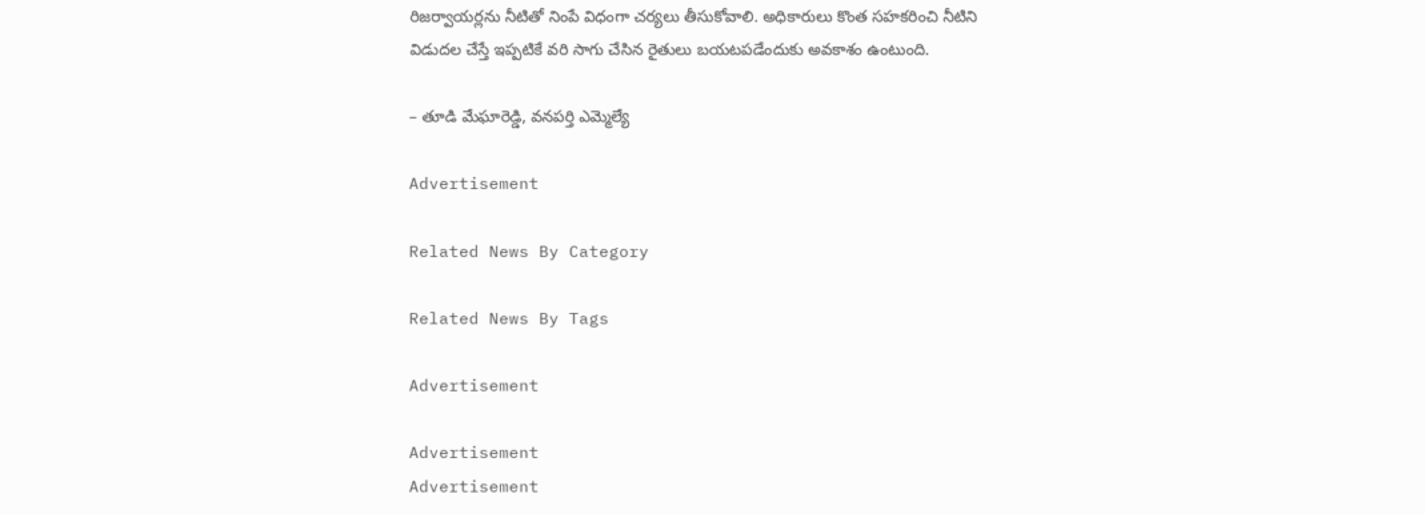రిజర్వాయర్లను నీటితో నింపే విధంగా చర్యలు తీసుకోవాలి. అధికారులు కొంత సహకరించి నీటిని విడుదల చేస్తే ఇప్పటికే వరి సాగు చేసిన రైతులు బయటపడేందుకు అవకాశం ఉంటుంది.

– తూడి మేఘారెడ్డి, వనపర్తి ఎమ్మెల్యే

Advertisement

Related News By Category

Related News By Tags

Advertisement

Advertisement
Advertisement